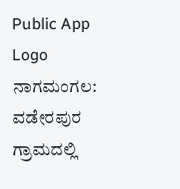Public App Logo
ನಾಗಮಂಗಲ: ವಡೇರಪುರ ಗ್ರಾಮದಲ್ಲಿ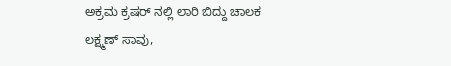ಅಕ್ರಮ ಕ್ರಷರ್ ನಲ್ಲಿ ಲಾರಿ ಬಿದ್ದು ಚಾಲಕ ಲಕ್ಷ್ಮಣ್ ಸಾವು,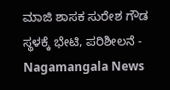ಮಾಜಿ ಶಾಸಕ ಸುರೇಶ ಗೌಡ ಸ್ಥಳಕ್ಕೆ ಭೇಟಿ, ಪರಿಶೀಲನೆ - Nagamangala News